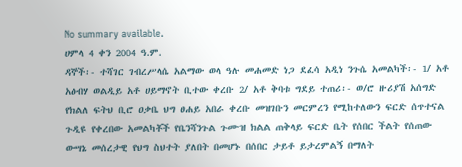No summary available.
ሀምላ 4 ቀን 2004 ዓ.ም.
ዳኞች፡- ተሻገር ገብረሥላሴ አልማው ወላ ዓሉ መሐመድ ነጋ ደፈሳ አዲነ ንጉሴ አመልካች፡- 1/ አቶ አፅብሃ ወልዲይ አቶ ሀይማኖት ቢተው ቀረቡ 2/ አቶ ቅባቱ ግደይ ተጠሪ፡- ወ/ሮ ዙሪያሽ አሰግድ የክልለ ፍትህ ቢሮ ዐቃቤ ህግ ፀሐይ አበራ ቀረቡ መዝገቡን መርምረን የሚከተለውን ፍርድ ሰጥተናል
ጉዲዩ የቀረበው አመልካቾች የቤንሻንጉል ጉሙዝ ክልል ጠቅላይ ፍርድ ቤት የሰበር ችልት የሰጠው ውሣኔ መሰረታዊ የህግ ስህተት ያለበት በመሆኑ በሰበር ታይቶ ይታረምልኝ በማለት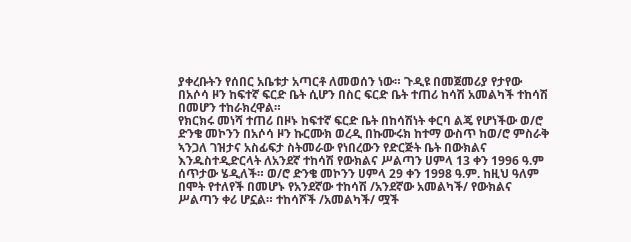ያቀረቡትን የሰበር አቤቱታ አጣርቶ ለመወሰን ነው። ጉዲዩ በመጀመሪያ የታየው በአሶሳ ዞን ከፍተኛ ፍርድ ቤት ሲሆን በስር ፍርድ ቤት ተጠሪ ከሳሽ አመልካች ተከሳሽ በመሆን ተከራክረዋል።
የክርክሩ መነሻ ተጠሪ በዞኑ ከፍተኛ ፍርድ ቤት በከሳሽነት ቀርባ ልጄ የሆነችው ወ/ሮ ድንቄ መኮንን በአሶሳ ዞን ኩርሙክ ወረዲ በኩሙሩክ ከተማ ውስጥ ከወ/ሮ ምስራቅ ኣንጋለ ገዝታና አስፊፍታ ስትመራው የነበረውን የድርጅት ቤት በውክልና እንዱስተዲድርላት ለአንደኛ ተከሳሽ የውክልና ሥልጣን ሀምላ 13 ቀን 1996 ዓ.ም ሰጥታው ሄዲለች። ወ/ሮ ድንቄ መኮንን ሀምላ 29 ቀን 1998 ዓ.ም. ከዚህ ዓለም በሞት የተለየች በመሆኑ የአንደኛው ተከሳሽ /አንደኛው አመልካች/ የውክልና ሥልጣን ቀሪ ሆኗል። ተከሳሾች /አመልካች/ ሟች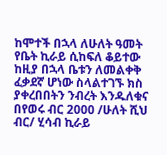ከሞተች በኋላ ለሁለት ዓመት የቤት ኪራይ ሲከፍለ ቆይተው ከዚያ በኋላ ቤቱን ለመልቀቅ ፈቃደኛ ሆነው ስላልተገኙ ክስ ያቀረበበትን ንብረት እንዱለቁና በየወሩ ብር 2000 /ሁለት ሺህ ብር/ ሂሳብ ኪራይ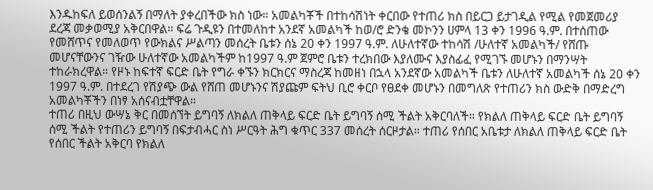እንዱከፍለ ይወሰንልኝ በማለት ያቀረበችው ክስ ነው። አመልካቾች በተከሳሽነት ቀርበው የተጠሪ ክስ በይርጋ ይታገዲል የሚል የመጀመሪያ ደረጃ መቃወሚያ አቅርበዋል። ፍሬ ጉዲዩን በተመለከተ አንደኛ አመልካች ከወ/ሮ ድንቄ መኮንን ሀምላ 13 ቀን 1996 ዓ.ም. በተሰጠው የመሸጥና የመለወጥ የውክልና ሥልጣን መሰረት ቤቱን ሰኔ 20 ቀን 1997 ዓ.ም. ለሁለተኛው ተከሳሽ /ሁለተኛ አመልካች/ የሸጡ መሆናቸውንና ገዥው ሁለተኛው አመልካችም ከ1997 ዓ.ም ጀምሮ ቤቱን ተረክበው እያለሙና እያስፊፈ የሚገኙ መሆኑን በማንሣት ተከራክረዋል። የዞኑ ከፍተኛ ፍርድ ቤት የግራ ቀኙን ክርክርና ማስረጃ ከመዘነ በኋላ አንደኛው አመልካች ቤቱን ለሁለተኛ አመልካች ሰኔ 20 ቀን 1997 ዓ.ም. በተደረገ የሽያጭ ውል የሸጠ መሆኑንና ሽያጩም ፍትህ ቢሮ ቀርቦ የፀደቀ መሆኑን በመግለጽ የተጠሪን ክስ ውድቅ በማድረግ አመልካቾችን በነፃ አሰናብቷቸዋል።
ተጠሪ በዚህ ውሣኔ ቅር በመሰኘት ይግባኝ ለክልለ ጠቅላይ ፍርድ ቤት ይግባኝ ሰሚ ችልት አቅርባለች። የክልለ ጠቅላይ ፍርድ ቤት ይግባኝ ሰሚ ችልት የተጠሪን ይግባኝ በፍታብሓር ስነ ሥርዓት ሕግ ቁጥር 337 መሰረት ሰርዞታል። ተጠሪ የሰበር አቤቱታ ለክልለ ጠቅላይ ፍርድ ቤት የሰበር ችልት አቅርባ የክልለ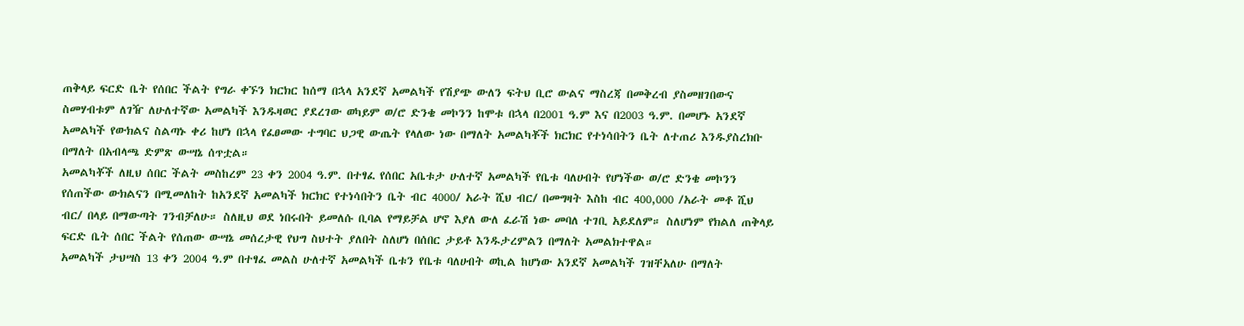ጠቅላይ ፍርድ ቤት የሰበር ችልት የግራ ቀኙን ክርክር ከሰማ በኋላ አንደኛ አመልካች የሽያጭ ውለን ፍትህ ቢሮ ውልና ማስረጃ በመቅረብ ያስመዘገበውና ስመሃብቱም ለገዥ ለሁለተኛው አመልካች እንዱዛወር ያደረገው ወካይም ወ/ሮ ድንቄ መኮንን ከሞቱ በኋላ በ2001 ዓ.ም እና በ2003 ዓ.ም. በመሆኑ አንደኛ አመልካች የውክልና ስልጣኑ ቀሪ ከሆነ በኋላ የፈፀመው ተግባር ህጋዊ ውጤት የላለው ነው በማለት አመልካቾች ክርክር የተነሳበትን ቤት ለተጠሪ እንዱያስረክቡ በማለት በአብላጫ ድምጽ ውሣኔ ሰጥቷል።
አመልካቾች ለዚህ ሰበር ችልት መስከረም 23 ቀን 2004 ዓ.ም. በተፃፈ የሰበር አቤቱታ ሁለተኛ አመልካች የቤቱ ባለሀብት የሆነችው ወ/ሮ ድንቄ መኮንን የሰጠችው ውክልናን በሚመለከት ከአንደኛ አመልካች ክርክር የተነሳበትን ቤት ብር 4000/ አራት ሺህ ብር/ በመግዛት እስከ ብር 400,000 /አራት መቶ ሺህ ብር/ በላይ በማውጣት ገንብቻለሁ። ስለዚህ ወደ ነበሩበት ይመለሱ ቢባል የማይቻል ሆኖ እያለ ውለ ፈራሽ ነው መባለ ተገቢ አይደለም። ስለሆነም የክልለ ጠቅላይ ፍርድ ቤት ሰበር ችልት የሰጠው ውሣኔ መሰረታዊ የህግ ስህተት ያለበት ስለሆነ በሰበር ታይቶ እንዱታረምልን በማለት አመልክተዋል።
አመልካች ታህሣስ 13 ቀን 2004 ዓ.ም በተፃፈ መልስ ሁለተኛ አመልካች ቤቱን የቤቱ ባለሀብት ወኪል ከሆነው አንደኛ አመልካች ገዝቸአለሁ በማለት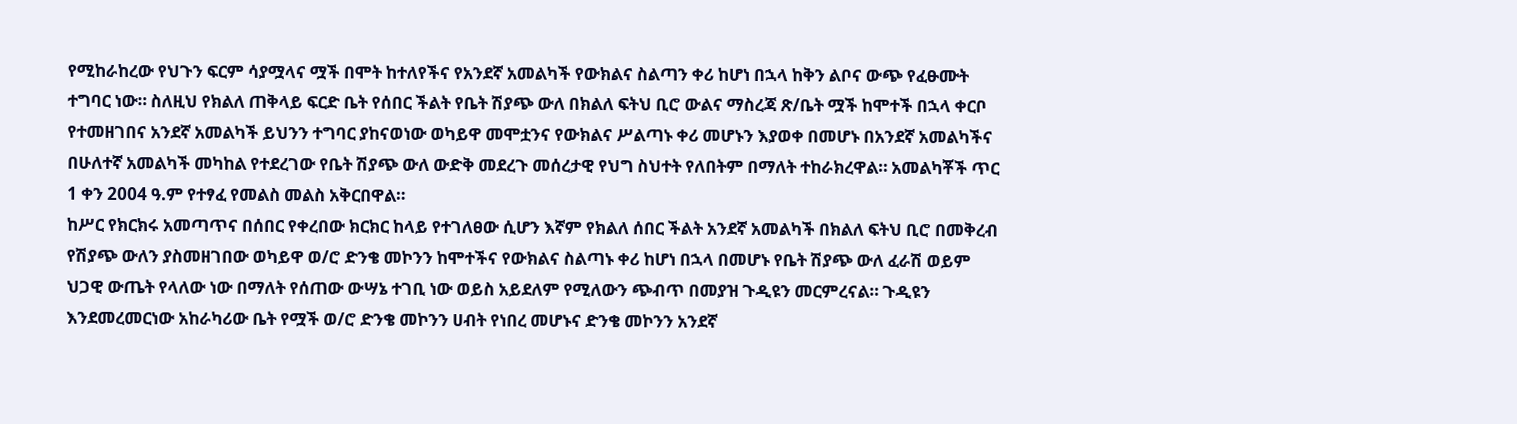የሚከራከረው የህጉን ፍርም ሳያሟላና ሟች በሞት ከተለየችና የአንደኛ አመልካች የውክልና ስልጣን ቀሪ ከሆነ በኋላ ከቅን ልቦና ውጭ የፈፁሙት ተግባር ነው። ስለዚህ የክልለ ጠቅላይ ፍርድ ቤት የሰበር ችልት የቤት ሽያጭ ውለ በክልለ ፍትህ ቢሮ ውልና ማስረጃ ጽ/ቤት ሟች ከሞተች በኋላ ቀርቦ የተመዘገበና አንደኛ አመልካች ይህንን ተግባር ያከናወነው ወካይዋ መሞቷንና የውክልና ሥልጣኑ ቀሪ መሆኑን እያወቀ በመሆኑ በአንደኛ አመልካችና በሁለተኛ አመልካች መካከል የተደረገው የቤት ሽያጭ ውለ ውድቅ መደረጉ መሰረታዊ የህግ ስህተት የለበትም በማለት ተከራክረዋል። አመልካቾች ጥር 1 ቀን 2004 ዓ.ም የተፃፈ የመልስ መልስ አቅርበዋል።
ከሥር የክርክሩ አመጣጥና በሰበር የቀረበው ክርክር ከላይ የተገለፀው ሲሆን እኛም የክልለ ሰበር ችልት አንደኛ አመልካች በክልለ ፍትህ ቢሮ በመቅረብ የሽያጭ ውለን ያስመዘገበው ወካይዋ ወ/ሮ ድንቄ መኮንን ከሞተችና የውክልና ስልጣኑ ቀሪ ከሆነ በኋላ በመሆኑ የቤት ሽያጭ ውለ ፈራሽ ወይም ህጋዊ ውጤት የላለው ነው በማለት የሰጠው ውሣኔ ተገቢ ነው ወይስ አይደለም የሚለውን ጭብጥ በመያዝ ጉዲዩን መርምረናል። ጉዲዩን እንደመረመርነው አከራካሪው ቤት የሟች ወ/ሮ ድንቄ መኮንን ሀብት የነበረ መሆኑና ድንቄ መኮንን አንደኛ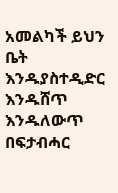አመልካች ይህን ቤት እንዱያስተዲድር እንዱሸጥ እንዱለውጥ በፍታብሓር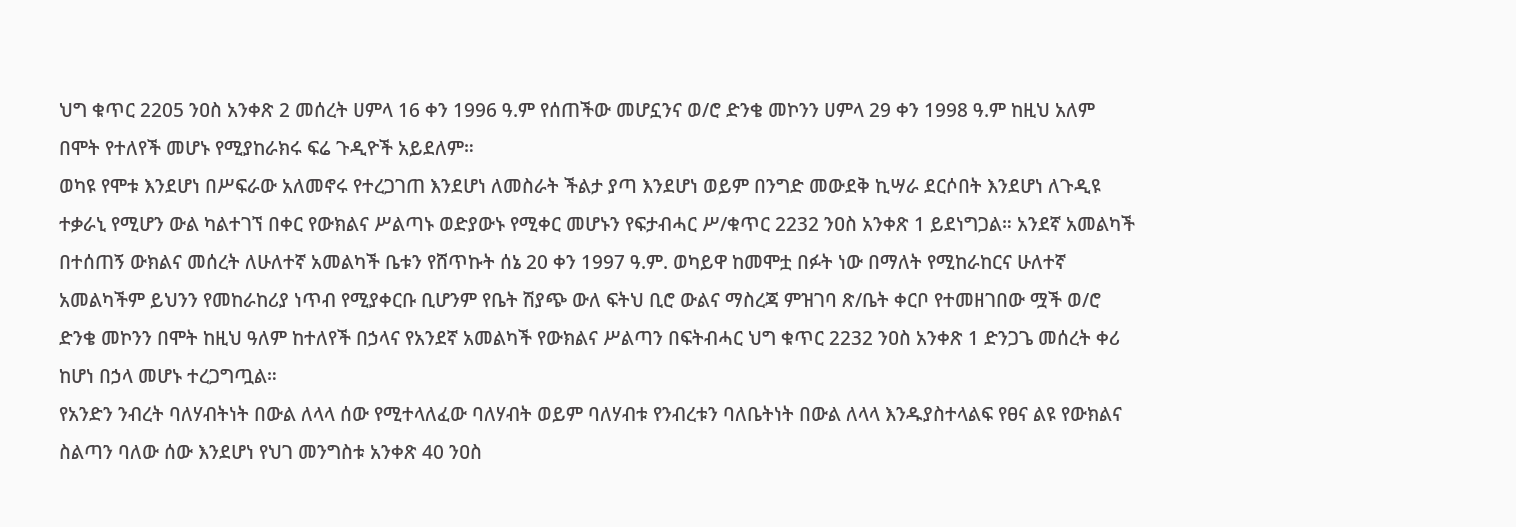ህግ ቁጥር 2205 ንዐስ አንቀጽ 2 መሰረት ሀምላ 16 ቀን 1996 ዓ.ም የሰጠችው መሆኗንና ወ/ሮ ድንቄ መኮንን ሀምላ 29 ቀን 1998 ዓ.ም ከዚህ አለም በሞት የተለየች መሆኑ የሚያከራክሩ ፍሬ ጉዲዮች አይደለም።
ወካዩ የሞቱ እንደሆነ በሥፍራው አለመኖሩ የተረጋገጠ እንደሆነ ለመስራት ችልታ ያጣ እንደሆነ ወይም በንግድ መውደቅ ኪሣራ ደርሶበት እንደሆነ ለጉዲዩ ተቃራኒ የሚሆን ውል ካልተገኘ በቀር የውክልና ሥልጣኑ ወድያውኑ የሚቀር መሆኑን የፍታብሓር ሥ/ቁጥር 2232 ንዐስ አንቀጽ 1 ይደነግጋል። አንደኛ አመልካች በተሰጠኝ ውክልና መሰረት ለሁለተኛ አመልካች ቤቱን የሸጥኩት ሰኔ 20 ቀን 1997 ዓ.ም. ወካይዋ ከመሞቷ በፉት ነው በማለት የሚከራከርና ሁለተኛ አመልካችም ይህንን የመከራከሪያ ነጥብ የሚያቀርቡ ቢሆንም የቤት ሽያጭ ውለ ፍትህ ቢሮ ውልና ማስረጃ ምዝገባ ጽ/ቤት ቀርቦ የተመዘገበው ሟች ወ/ሮ ድንቄ መኮንን በሞት ከዚህ ዓለም ከተለየች በኃላና የአንደኛ አመልካች የውክልና ሥልጣን በፍትብሓር ህግ ቁጥር 2232 ንዐስ አንቀጽ 1 ድንጋጌ መሰረት ቀሪ ከሆነ በኃላ መሆኑ ተረጋግጧል።
የአንድን ንብረት ባለሃብትነት በውል ለላላ ሰው የሚተላለፈው ባለሃብት ወይም ባለሃብቱ የንብረቱን ባለቤትነት በውል ለላላ እንዱያስተላልፍ የፀና ልዩ የውክልና ስልጣን ባለው ሰው እንደሆነ የህገ መንግስቱ አንቀጽ 40 ንዐስ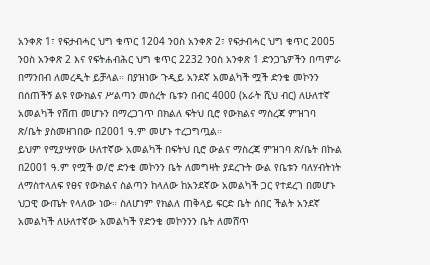አንቀጽ 1፣ የፍታብሓር ህግ ቁጥር 1204 ንዐስ አንቀጽ 2፣ የፍታብሓር ህግ ቁጥር 2005 ንዐስ አንቀጽ 2 እና የፍትሐብሕር ህግ ቁጥር 2232 ንዐስ አንቀጽ 1 ድንጋጌዎችን በጣምራ በማንበብ ለመረዲት ይቻላል። በያዝነው ጉዲይ አንደኛ አመልካች ሟች ድንቄ መኮንን በሰጠችኝ ልዩ የውክልና ሥልጣን መሰረት ቤቱን በብር 4000 (አራት ሺህ ብር) ለሁለተኛ አመልካች የሸጠ መሆኑን በማረጋገጥ በክልለ ፍትህ ቢሮ የውክልና ማስረጃ ምዝገባ ጽ/ቤት ያስመዘገበው በ2001 ዓ.ም መሆኑ ተረጋግጧል።
ይህም የሚያሣየው ሁለተኛው አመልካች በፍትህ ቢሮ ውልና ማስረጃ ምዝገባ ጽ/ቤት በኩል በ2001 ዓ.ም የሟች ወ/ሮ ድንቄ መኮንን ቤት ለመግዛት ያደረጉት ውል የቤቱን ባለሃብትነት ለማስተላለፍ የፀና የውክልና ስልጣን ከላለው ከአንደኛው አመልካች ጋር የተደረገ በመሆኑ ህጋዊ ውጤት የላለው ነው። ስለሆነም የክልለ ጠቅላይ ፍርድ ቤት ሰበር ችልት አንደኛ አመልካች ለሁለተኛው አመልካች የድንቄ መኮንንን ቤት ለመሸጥ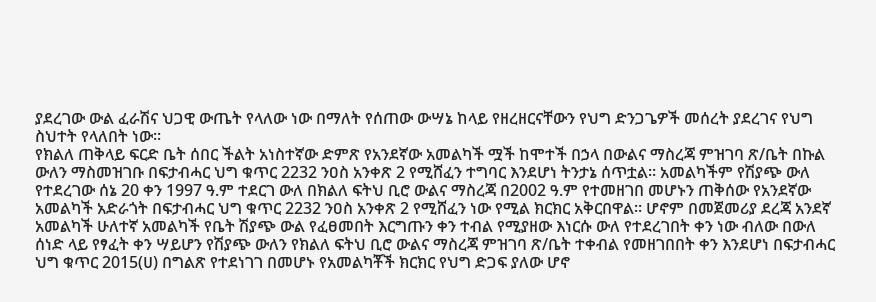ያደረገው ውል ፈራሽና ህጋዊ ውጤት የላለው ነው በማለት የሰጠው ውሣኔ ከላይ የዘረዘርናቸውን የህግ ድንጋጌዎች መሰረት ያደረገና የህግ ስህተት የላለበት ነው።
የክልለ ጠቅላይ ፍርድ ቤት ሰበር ችልት አነስተኛው ድምጽ የአንደኛው አመልካች ሟች ከሞተች በኃላ በውልና ማስረጃ ምዝገባ ጽ/ቤት በኩል ውለን ማስመዝገቡ በፍታብሓር ህግ ቁጥር 2232 ንዐስ አንቀጽ 2 የሚሸፈን ተግባር እንደሆነ ትንታኔ ሰጥቷል። አመልካችም የሽያጭ ውለ የተደረገው ሰኔ 20 ቀን 1997 ዓ.ም ተደርገ ውለ በክልለ ፍትህ ቢሮ ውልና ማስረጃ በ2002 ዓ.ም የተመዘገበ መሆኑን ጠቅሰው የአንደኛው አመልካች አድራጎት በፍታብሓር ህግ ቁጥር 2232 ንዐስ አንቀጽ 2 የሚሸፈን ነው የሚል ክርክር አቅርበዋል። ሆኖም በመጀመሪያ ደረጃ አንደኛ አመልካች ሁለተኛ አመልካች የቤት ሽያጭ ውል የፈፀመበት እርግጡን ቀን ተብል የሚያዘው እነርሱ ውለ የተደረገበት ቀን ነው ብለው በውለ ሰነድ ላይ የፃፈት ቀን ሣይሆን የሽያጭ ውለን የክልለ ፍትህ ቢሮ ውልና ማስረጃ ምዝገባ ጽ/ቤት ተቀብል የመዘገበበት ቀን እንደሆነ በፍታብሓር ህግ ቁጥር 2015(ሀ) በግልጽ የተደነገገ በመሆኑ የአመልካቾች ክርክር የህግ ድጋፍ ያለው ሆኖ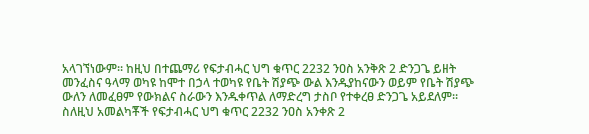አላገኘነውም። ከዚህ በተጨማሪ የፍታብሓር ህግ ቁጥር 2232 ንዐስ አንቅጽ 2 ድንጋጌ ይዘት መንፈስና ዓላማ ወካዩ ከሞተ በኃላ ተወካዩ የቤት ሽያጭ ውል እንዱያከናውን ወይም የቤት ሽያጭ ውለን ለመፈፀም የውክልና ስራውን እንዱቀጥል ለማድረግ ታስቦ የተቀረፀ ድንጋጌ አይደለም። ስለዚህ አመልካቾች የፍታብሓር ህግ ቁጥር 2232 ንዐስ አንቀጽ 2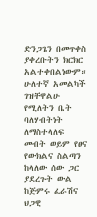ድንጋጌን በመጥቀስ ያቀረቡትን ክርክር አልተቀበልነውም።
ሁለተኛ አመልካች ገዝቸዋልሁ የሚለትን ቤት ባለሃብትነት ለማስተላለፍ መብት ወይም የፀና የውክልና ስልጣን ከላለው ሰው ጋር ያደረጉት ውል ከጅምሩ ፈራሽና ህጋዊ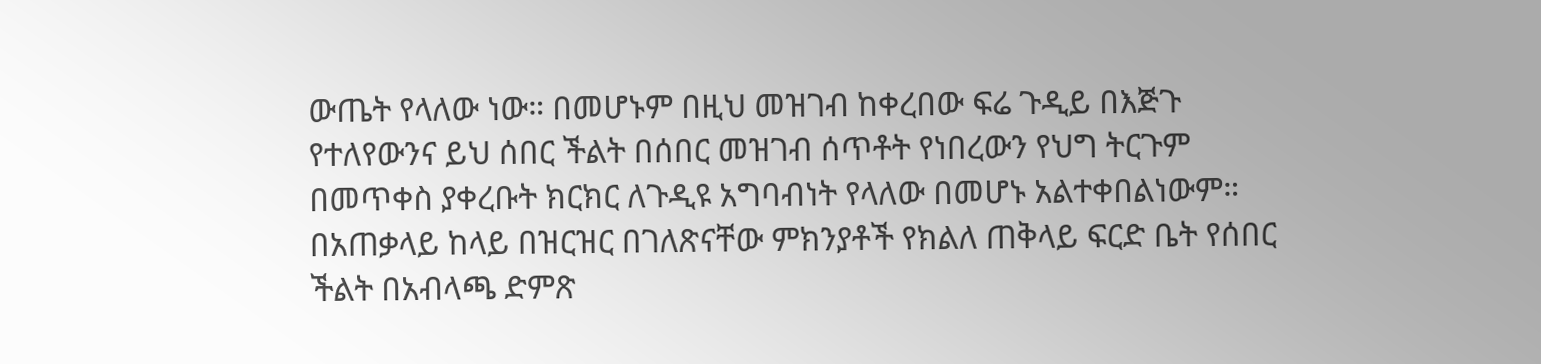ውጤት የላለው ነው። በመሆኑም በዚህ መዝገብ ከቀረበው ፍሬ ጉዲይ በእጅጉ የተለየውንና ይህ ሰበር ችልት በሰበር መዝገብ ሰጥቶት የነበረውን የህግ ትርጉም በመጥቀስ ያቀረቡት ክርክር ለጉዲዩ አግባብነት የላለው በመሆኑ አልተቀበልነውም። በአጠቃላይ ከላይ በዝርዝር በገለጽናቸው ምክንያቶች የክልለ ጠቅላይ ፍርድ ቤት የሰበር ችልት በአብላጫ ድምጽ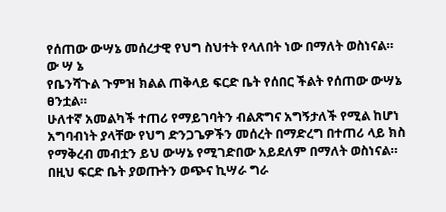የሰጠው ውሣኔ መሰረታዊ የህግ ስህተት የላለበት ነው በማለት ወስነናል።
ው ሣ ኔ
የቤንሻጉል ጉምዝ ክልል ጠቅላይ ፍርድ ቤት የሰበር ችልት የሰጠው ውሣኔ ፀንቷል።
ሁለተኛ አመልካች ተጠሪ የማይገባትን ብልጽግና አግኝታለች የሚል ከሆነ አግባብነት ያላቸው የህግ ድንጋጌዎችን መሰረት በማድረግ በተጠሪ ላይ ክስ የማቅረብ መብቷን ይህ ውሣኔ የሚገድበው አይደለም በማለት ወስነናል።
በዚህ ፍርድ ቤት ያወጡትን ወጭና ኪሣራ ግራ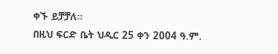ቀኙ ይቻቻለ።
በዚህ ፍርድ ቤት ህዲር 25 ቀን 2004 ዓ.ም.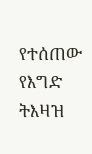የተሰጠው የእግድ ትእዛዝ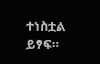ተነስቷል ይፃፍ።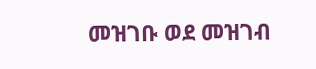መዝገቡ ወደ መዝገብ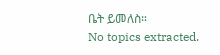ቤት ይመለስ።
No topics extracted.